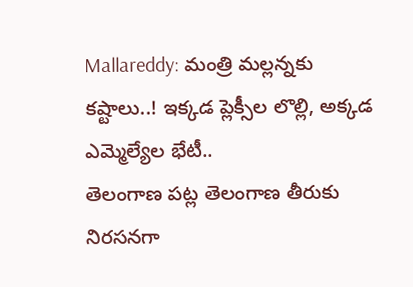Mallareddy: మంత్రి మల్లన్నకు కష్టాలు..! ఇక్కడ ప్లెక్సీల లొల్లి, అక్కడ ఎమ్మెల్యేల భేటీ..
తెలంగాణ పట్ల తెలంగాణ తీరుకు నిరసనగా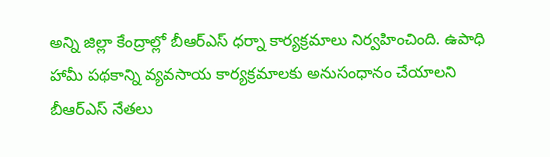అన్ని జిల్లా కేంద్రాల్లో బీఆర్ఎస్ ధర్నా కార్యక్రమాలు నిర్వహించింది. ఉపాధి హామీ పథకాన్ని వ్యవసాయ కార్యక్రమాలకు అనుసంధానం చేయాలని బీఆర్ఎస్ నేతలు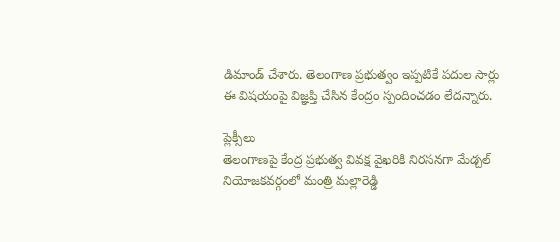డిమాండ్ చేశారు. తెలంగాణ ప్రభుత్వం ఇప్పటికే పదుల సార్లు ఈ విషయంపై విజ్ఞప్తి చేసిన కేంద్రం స్పందించడం లేదన్నారు.

ప్లెక్సీలు
తెలంగాణపై కేంద్ర ప్రభుత్వ వివక్ష వైఖరికి నిరసనగా మేడ్చల్ నియోజకవర్గంలో మంత్రి మల్లారెడ్డి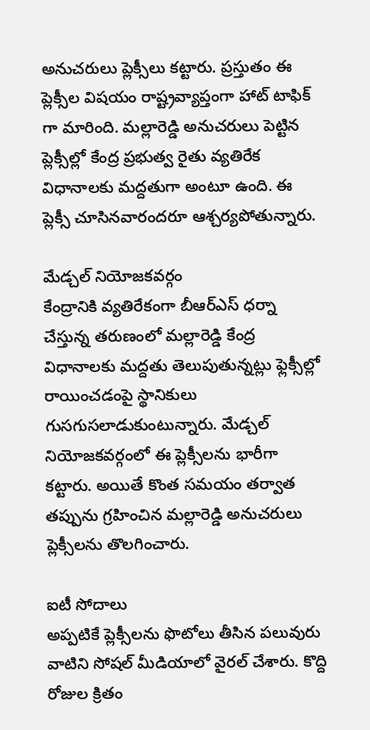అనుచరులు ప్లెక్సీలు కట్టారు. ప్రస్తుతం ఈ ప్లెక్సీల విషయం రాష్ట్రవ్యాప్తంగా హాట్ టాఫిక్ గా మారింది. మల్లారెడ్డి అనుచరులు పెట్టిన ప్లెక్సీల్లో కేంద్ర ప్రభుత్వ రైతు వ్యతిరేక విధానాలకు మద్దతుగా అంటూ ఉంది. ఈ ప్లెక్సీ చూసినవారందరూ ఆశ్చర్యపోతున్నారు.

మేడ్చల్ నియోజకవర్గం
కేంద్రానికి వ్యతిరేకంగా బీఆర్ఎస్ ధర్నా చేస్తున్న తరుణంలో మల్లారెడ్డి కేంద్ర విధానాలకు మద్దతు తెలుపుతున్నట్లు ఫ్లెక్సీల్లో రాయించడంపై స్థానికులు గుసగుసలాడుకుంటున్నారు. మేడ్చల్ నియోజకవర్గంలో ఈ ప్లెక్సీలను భారీగా కట్టారు. అయితే కొంత సమయం తర్వాత తప్పును గ్రహించిన మల్లారెడ్డి అనుచరులు ప్లెక్సీలను తొలగించారు.

ఐటీ సోదాలు
అప్పటికే ప్లెక్సీలను ఫొటోలు తీసిన పలువురు వాటిని సోషల్ మీడియాలో వైరల్ చేశారు. కొద్ది రోజుల క్రితం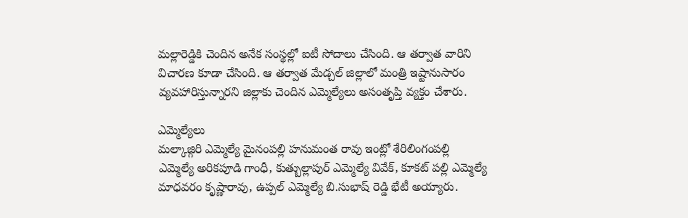మల్లారెడ్డికి చెందిన అనేక సంస్థల్లో ఐటీ సోదాలు చేసింది. ఆ తర్వాత వారిని విచారణ కూడా చేసింది. ఆ తర్వాత మేడ్చల్ జిల్లాలో మంత్రి ఇష్టానుసారం వ్యవహారిస్తున్నారని జిల్లాకు చెందిన ఎమ్మెల్యేలు అసంతృప్తి వ్యక్తం చేశారు.

ఎమ్మెల్యేలు
మల్కాజ్గిరి ఎమ్మెల్యే మైనంపల్లి హనుమంత రావు ఇంట్లో శేరిలింగంపల్లి ఎమ్మెల్యే అరికపూడి గాంధీ, కుత్బుల్లాపుర్ ఎమ్మెల్యే వివేక్, కూకట్ పల్లి ఎమ్మెల్యే మాధవరం కృష్ణారావు, ఉప్పల్ ఎమ్మెల్యే బి.సుభాష్ రెడ్డి భేటీ అయ్యారు.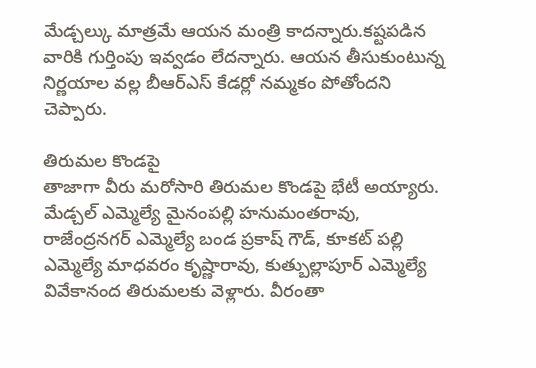మేడ్చల్కు మాత్రమే ఆయన మంత్రి కాదన్నారు.కష్టపడిన వారికి గుర్తింపు ఇవ్వడం లేదన్నారు. ఆయన తీసుకుంటున్న నిర్ణయాల వల్ల బీఆర్ఎస్ కేడర్లో నమ్మకం పోతోందని చెప్పారు.

తిరుమల కొండపై
తాజాగా వీరు మరోసారి తిరుమల కొండపై భేటీ అయ్యారు. మేడ్చల్ ఎమ్మెల్యే మైనంపల్లి హనుమంతరావు, రాజేంద్రనగర్ ఎమ్మెల్యే బండ ప్రకాష్ గౌడ్, కూకట్ పల్లి ఎమ్మెల్యే మాధవరం కృష్ణారావు, కుత్బుల్లాపూర్ ఎమ్మెల్యే వివేకానంద తిరుమలకు వెళ్లారు. వీరంతా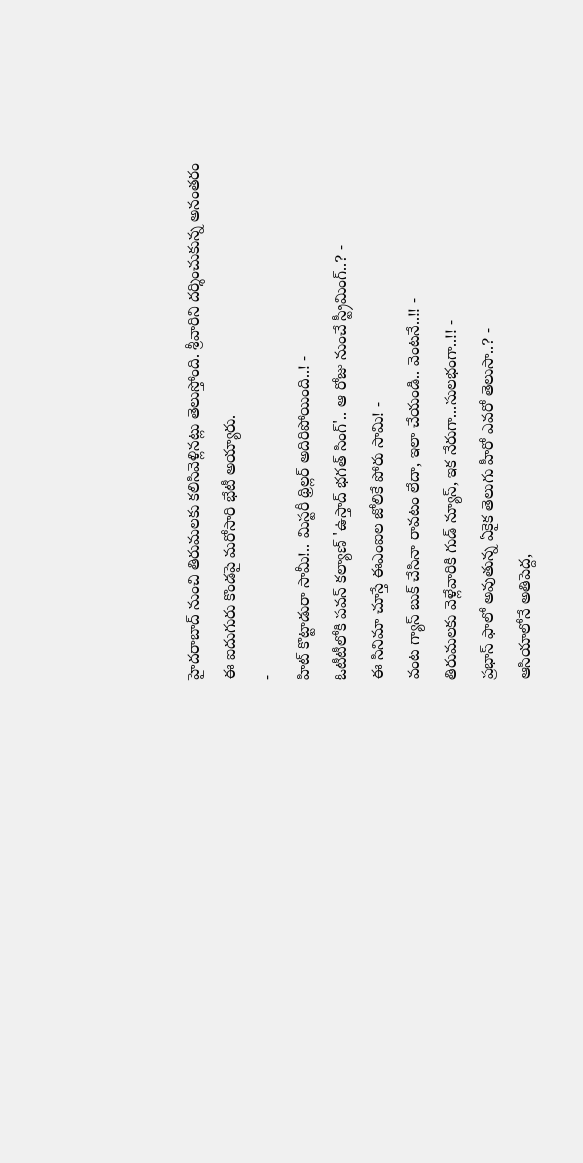హైదరాబాద్ నుంచి తిరుమలకు కలిసివెళ్లినట్లు తెలుస్తోంది. శ్రీవారిని దర్శించుకున్న అనంతరం ఈ ఐదుగురు కొండపై మరోసారి భేటీ అయ్యారు.
-
హిట్ కొట్టాడురా సామీ!.. మిస్టరీ థ్రిల్లర్ అదిరిపోయింది..! -
ఓటీటీలోకి పవన్ కల్యాణ్ 'ఉస్తాద్ భగత్ సింగ్'.. ఆ రోజు నుంచే స్ట్రీమింగ్..? -
ఈ సినిమా చూస్తే ఈఎంఐల జోలికే పోరు సామి! -
వంట గ్యాస్ బుక్ చేసినా రావటం లేదా, ఇలా చేయండి.. వెంటనే..!! -
తిరుమలకు వెళ్లేవారికి గుడ్ న్యూస్, ఇక నేరుగా...సులభంగా..!! -
ప్రభాస్ ఫాలో అవుతున్న ఏకైక తెలుగు హీరో ఎవరో తెలుసా..? -
ఆసియాలోనే అతిపెద్ద,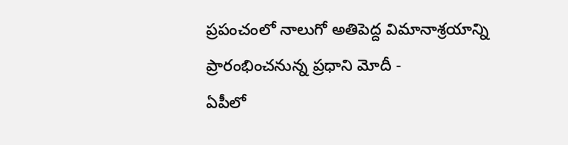ప్రపంచంలో నాలుగో అతిపెద్ద విమానాశ్రయాన్ని ప్రారంభించనున్న ప్రధాని మోదీ -
ఏపీలో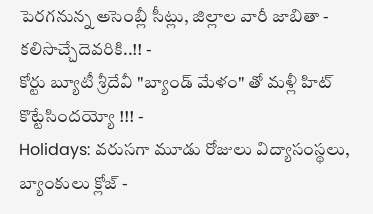పెరగనున్న అసెంబ్లీ సీట్లు, జిల్లాల వారీ జాబితా - కలిసొచ్చేదెవరికి..!! -
కోర్టు బ్యూటీ శ్రీదేవీ "బ్యాండ్ మేళం" తో మళ్లీ హిట్ కొట్టేసిందయ్యో !!! -
Holidays: వరుసగా మూడు రోజులు విద్యాసంస్థలు, బ్యాంకులు క్లోజ్ -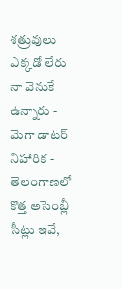శత్రువులు ఎక్కడో లేరు నా వెనుకే ఉన్నారు - మెగా డాటర్ నిహారిక -
తెలంగాణలో కొత్త అసెంబ్లీ సీట్లు ఇవే,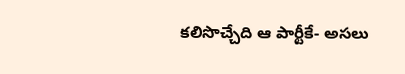కలిసొచ్చేది ఆ పార్టీకే- అసలు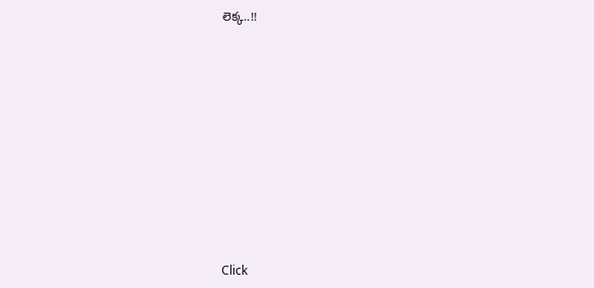లెక్క..!!












Click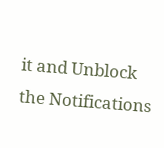it and Unblock the Notifications